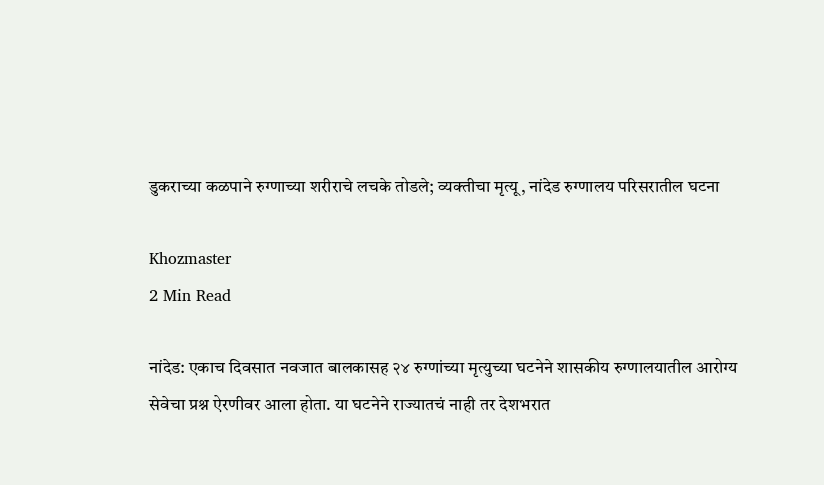डुकराच्या कळपाने रुग्णाच्या शरीराचे लचके तोडले; व्यक्तीचा मृत्यू, नांदेड रुग्णालय परिसरातील घटना

Khozmaster
2 Min Read

नांदेड: एकाच दिवसात नवजात बालकासह २४ रुग्णांच्या मृत्युच्या घटनेने शासकीय रुग्णालयातील आरोग्य सेवेचा प्रश्न ऐरणीवर आला होता. या घटनेने राज्यातचं नाही तर देशभरात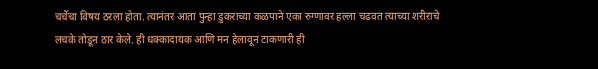चर्चेचा विषय ठरला होता. त्यानंतर आता पुन्हा डुकराच्या कळपाने एका रुग्णावर हल्ला चढवत त्याच्या शरीराचे लचके तोडून ठार केले. ही धक्कादायक आणि मन हेलावून टाकणारी ही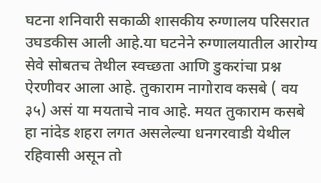घटना शनिवारी सकाळी शासकीय रुग्णालय परिसरात उघडकीस आली आहे.या घटनेने रुग्णालयातील आरोग्य सेवे सोबतच तेथील स्वच्छता आणि डुकरांचा प्रश्न ऐरणीवर आला आहे. तुकाराम नागोराव कसबे ( वय ३५) असं या मयताचे नाव आहे. मयत तुकाराम कसबे हा नांदेड शहरा लगत असलेल्या धनगरवाडी येथील रहिवासी असून तो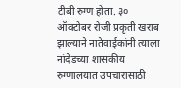टीबी रुग्ण होता. ३० ऑक्टोबर रोजी प्रकृती खराब झाल्याने नातेवाईकांनी त्याला नांदेडच्या शासकीय रुग्णालयात उपचारासाठी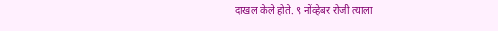दाखल केले होते. ९ नोंव्हेबर रोजी त्याला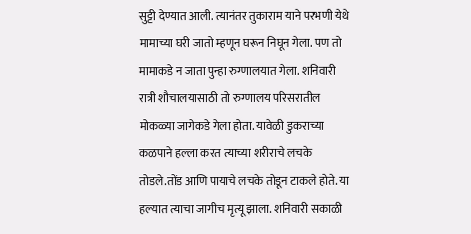सुट्टी देण्यात आली. त्यानंतर तुकाराम याने परभणी येथे मामाच्या घरी जातो म्हणून घरून निघून गेला. पण तो मामाकडे न जाता पुन्हा रुग्णालयात गेला. शनिवारी रात्री शौचालयासाठी तो रुग्णालय परिसरातील मोकळ्या जागेकडे गेला होता. यावेळी डुकराच्या कळपाने हल्ला करत त्याच्या शरीराचे लचके तोडले.तोंड आणि पायाचे लचके तोडून टाकले होते. या हल्यात त्याचा जागीच मृत्यू झाला. शनिवारी सकाळी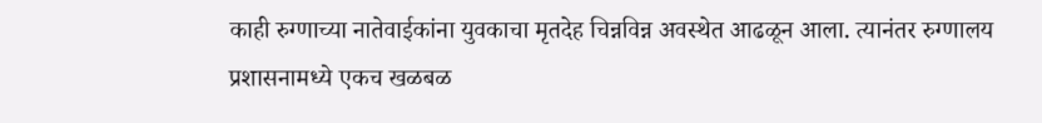काही रुग्णाच्या नातेवाईकांना युवकाचा मृतदेह चिन्नविन्न अवस्थेत आढळून आला. त्यानंतर रुग्णालय प्रशासनामध्ये एकच खळबळ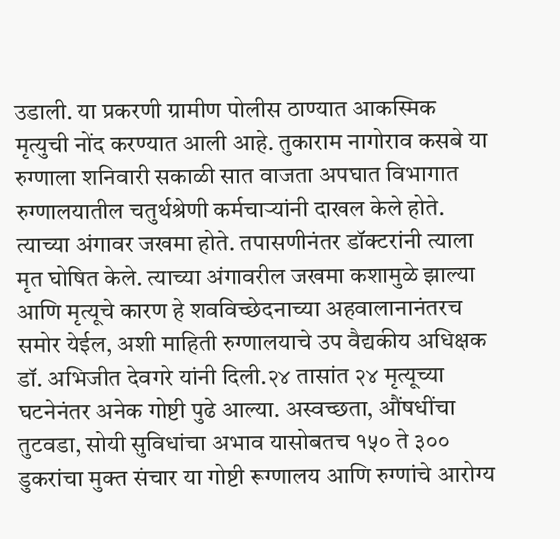उडाली. या प्रकरणी ग्रामीण पोलीस ठाण्यात आकस्मिक मृत्युची नोंद करण्यात आली आहे. तुकाराम नागोराव कसबे या रुग्णाला शनिवारी सकाळी सात वाजता अपघात विभागात रुग्णालयातील चतुर्थश्रेणी कर्मचाऱ्यांनी दाखल केले होते. त्याच्या अंगावर जखमा होते. तपासणीनंतर डॉक्टरांनी त्याला मृत घोषित केले. त्याच्या अंगावरील जखमा कशामुळे झाल्या आणि मृत्यूचे कारण हे शवविच्छेदनाच्या अहवालानानंतरच समोर येईल, अशी माहिती रुग्णालयाचे उप वैद्यकीय अधिक्षक डॉ. अभिजीत देवगरे यांनी दिली.२४ तासांत २४ मृत्यूच्या घटनेनंतर अनेक गोष्टी पुढे आल्या. अस्वच्छता, औंषधींचा तुटवडा, सोयी सुविधांचा अभाव यासोबतच १५० ते ३०० डुकरांचा मुक्त संचार या गोष्टी रूग्णालय आणि रुग्णांचे आरोग्य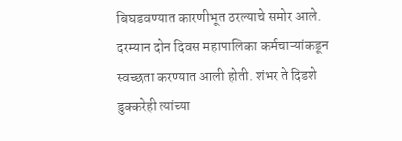बिघडवण्यात कारणीभूत ठरल्याचे समोर आले. दरम्यान दोन दिवस महापालिका कर्मचाऱ्यांकडून स्वच्छता करण्यात आली होती. शंभर ते दिडशे डुक्करेही त्यांच्या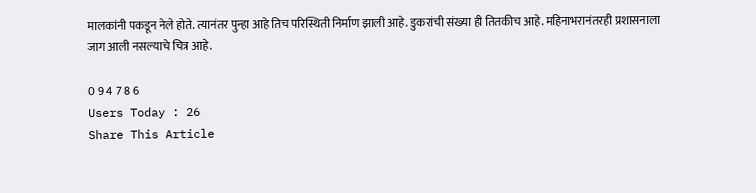मालकांनी पकडून नेले होते. त्यानंतर पुन्हा आहे तिच परिस्थिती निर्माण झाली आहे. डुकरांची संख्या ही तितकीच आहे. महिनाभरानंतरही प्रशासनाला जाग आली नसल्याचे चित्र आहे.

0 9 4 7 8 6
Users Today : 26
Share This Article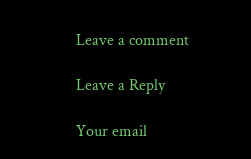Leave a comment

Leave a Reply

Your email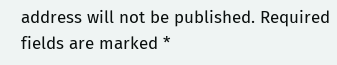address will not be published. Required fields are marked *